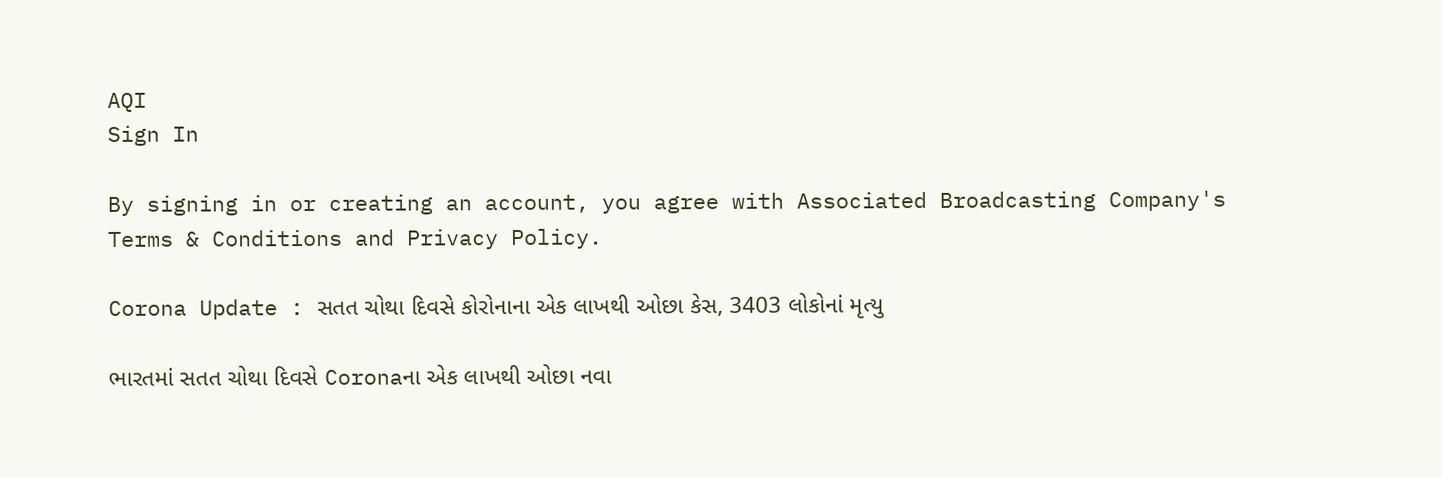AQI
Sign In

By signing in or creating an account, you agree with Associated Broadcasting Company's Terms & Conditions and Privacy Policy.

Corona Update : સતત ચોથા દિવસે કોરોનાના એક લાખથી ઓછા કેસ, 3403 લોકોનાં મૃત્યુ

ભારતમાં સતત ચોથા દિવસે Coronaના એક લાખથી ઓછા નવા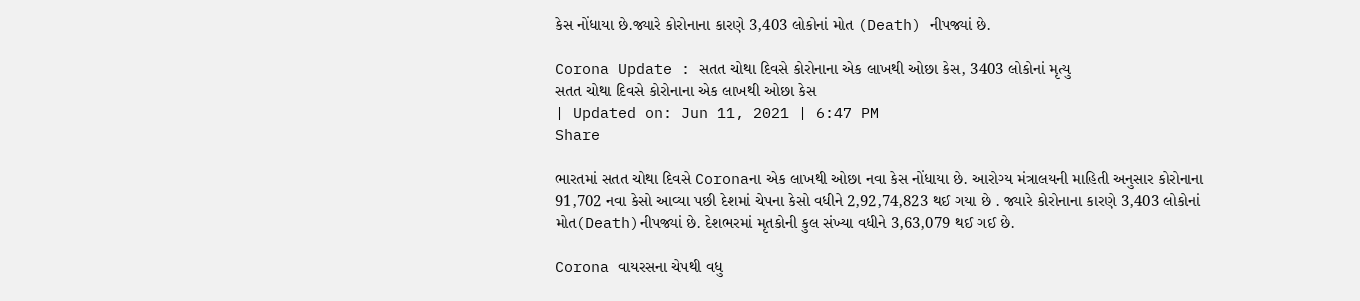કેસ નોંધાયા છે.જ્યારે કોરોનાના કારણે 3,403 લોકોનાં મોત (Death) નીપજ્યાં છે.

Corona Update : સતત ચોથા દિવસે કોરોનાના એક લાખથી ઓછા કેસ, 3403 લોકોનાં મૃત્યુ
સતત ચોથા દિવસે કોરોનાના એક લાખથી ઓછા કેસ
| Updated on: Jun 11, 2021 | 6:47 PM
Share

ભારતમાં સતત ચોથા દિવસે Coronaના એક લાખથી ઓછા નવા કેસ નોંધાયા છે. આરોગ્ય મંત્રાલયની માહિતી અનુસાર કોરોનાના 91,702 નવા કેસો આવ્યા પછી દેશમાં ચેપના કેસો વધીને 2,92,74,823 થઈ ગયા છે . જ્યારે કોરોનાના કારણે 3,403 લોકોનાં મોત(Death)નીપજ્યાં છે. દેશભરમાં મૃતકોની કુલ સંખ્યા વધીને 3,63,079 થઈ ગઈ છે.

Corona વાયરસના ચેપથી વધુ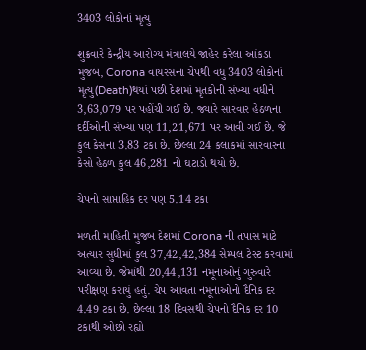3403 લોકોનાં મૃત્યુ

શુક્રવારે કેન્દ્રીય આરોગ્ય મંત્રાલયે જાહેર કરેલા આંકડા મુજબ, Corona વાયરસના ચેપથી વધુ 3403 લોકોનાં મૃત્યુ(Death)થયાં પછી દેશમાં મૃતકોની સંખ્યા વધીને 3,63,079 પર પહોંચી ગઈ છે. જ્યારે સારવાર હેઠળના દર્દીઓની સંખ્યા પણ 11,21,671 પર આવી ગઈ છે. જે કુલ કેસના 3.83 ટકા છે. છેલ્લા 24 કલાકમાં સારવારના કેસો હેઠળ કુલ 46,281 નો ઘટાડો થયો છે.

ચેપનો સાપ્તાહિક દર પણ 5.14 ટકા

મળતી માહિતી મુજબ દેશમાં Corona ની તપાસ માટે અત્યાર સુધીમાં કુલ 37,42,42,384 સેમ્પલ ટેસ્ટ કરવામાં આવ્યા છે. જેમાંથી 20,44,131 નમૂનાઓનું ગુરુવારે પરીક્ષણ કરાયું હતું. ચેપ આવતા નમૂનાઓનો દૈનિક દર 4.49 ટકા છે. છેલ્લા 18 દિવસથી ચેપનો દૈનિક દર 10 ટકાથી ઓછો રહ્યો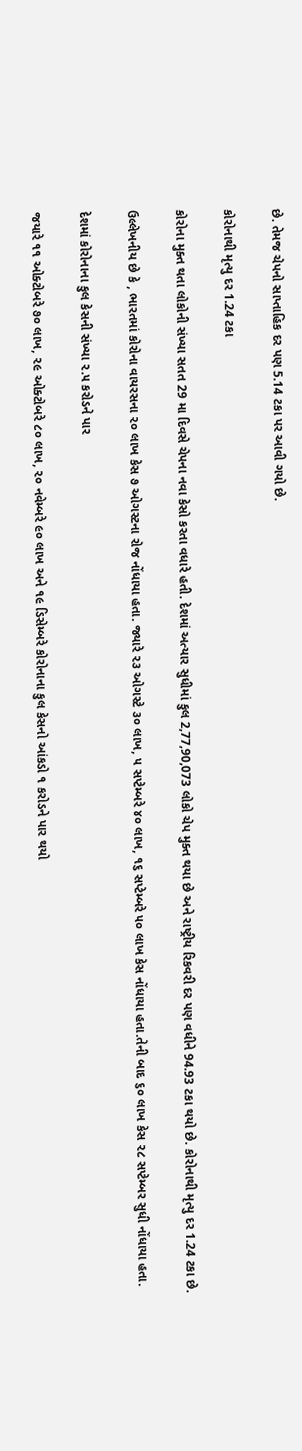છે. તેમજ ચેપનો સાપ્તાહિક દર પણ 5.14 ટકા પર આવી ગયો છે.

કોરોનાથી મૃત્યુ દર 1.24 ટકા

કોરોના મુક્ત થતા લોકોની સંખ્યા સતત 29 મા દિવસે ચેપના નવા કેસો કરતા વધારે હતી. દેશમાં અત્યાર સુધીમાં કુલ 2,77,90,073 લોકો ચેપ મુક્ત થયા છે અને રાષ્ટ્રીય રિકવરી દર પણ વધીને 94.93 ટકા થયો છે. કોરોનાથી મૃત્યુ દર 1.24 ટકા છે.

ઉલ્લેખનીય છે કે , ભારતમાં કોરોના વાયરસના ૨૦ લાખ કેસ ૭ ઓગસ્ટના રોજ નોંધાયા હતા. જ્યારે ૨૩ ઓગસ્ટે ૩૦ લાખ, ૫ સપ્ટેમ્બરે ૪૦ લાખ, ૧૬ સપ્ટેમ્બરે ૫૦ લાખ કેસ નોંધાયા હતા.તેની બાદ ૬૦ લાખ કેસ ૨૮ સપ્ટેમ્બર સુધી નોંધાયા હતા.

દેશમાં કોરોનાના કુલ કેસની સંખ્યા ૨.૫ કરોડને પાર

જયારે ૧૧ ઓક્ટોબરે ૭૦ લાખ, ૨૯ ઓક્ટોબરે ૮૦ લાખ, ૨૦ નવેમ્બરે ૯૦ લાખ અને ૧૯ ડિસેમ્બરે કોરોનાના કુલ કેસનો આંકડો ૧ કરોડને પાર થયો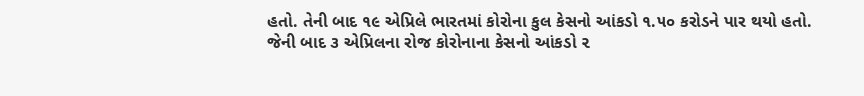હતો. તેની બાદ ૧૯ એપ્રિલે ભારતમાં કોરોના કુલ કેસનો આંકડો ૧.૫૦ કરોડને પાર થયો હતો. જેની બાદ ૩ એપ્રિલના રોજ કોરોનાના કેસનો આંકડો ૨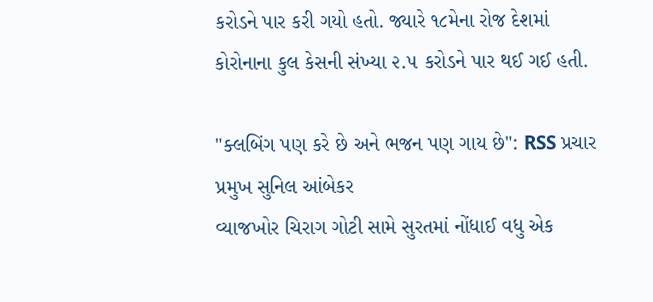કરોડને પાર કરી ગયો હતો. જ્યારે ૧૮મેના રોજ દેશમાં કોરોનાના કુલ કેસની સંખ્યા ૨.૫ કરોડને પાર થઈ ગઈ હતી.

"ક્લબિંગ પણ કરે છે અને ભજન પણ ગાય છે": RSS પ્રચાર પ્રમુખ સુનિલ આંબેકર
વ્યાજખોર ચિરાગ ગોટી સામે સુરતમાં નોંધાઈ વધુ એક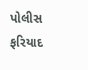પોલીસ ફરિયાદ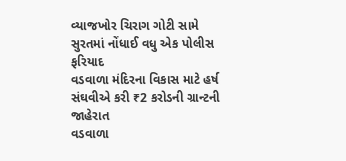વ્યાજખોર ચિરાગ ગોટી સામે સુરતમાં નોંધાઈ વધુ એક પોલીસ ફરિયાદ
વડવાળા મંદિરના વિકાસ માટે હર્ષ સંઘવીએ કરી ₹2 કરોડની ગ્રાન્ટની જાહેરાત
વડવાળા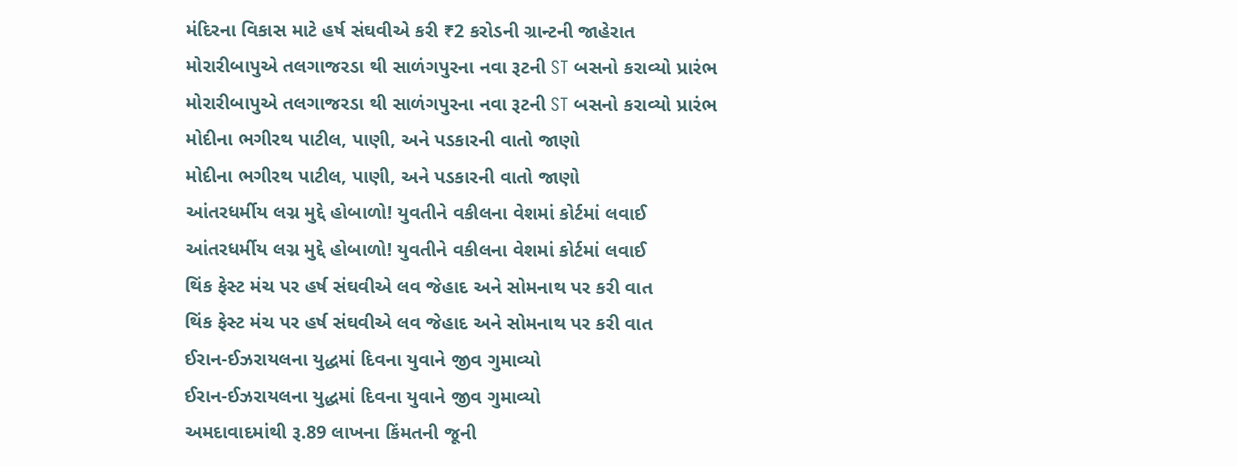મંદિરના વિકાસ માટે હર્ષ સંઘવીએ કરી ₹2 કરોડની ગ્રાન્ટની જાહેરાત
મોરારીબાપુએ તલગાજરડા થી સાળંગપુરના નવા રૂટની ST બસનો કરાવ્યો પ્રારંભ
મોરારીબાપુએ તલગાજરડા થી સાળંગપુરના નવા રૂટની ST બસનો કરાવ્યો પ્રારંભ
મોદીના ભગીરથ પાટીલ, પાણી, અને પડકારની વાતો જાણો
મોદીના ભગીરથ પાટીલ, પાણી, અને પડકારની વાતો જાણો
આંતરધર્મીય લગ્ન મુદ્દે હોબાળો! યુવતીને વકીલના વેશમાં કોર્ટમાં લવાઈ
આંતરધર્મીય લગ્ન મુદ્દે હોબાળો! યુવતીને વકીલના વેશમાં કોર્ટમાં લવાઈ
થિંક ફેસ્ટ મંચ પર હર્ષ સંઘવીએ લવ જેહાદ અને સોમનાથ પર કરી વાત
થિંક ફેસ્ટ મંચ પર હર્ષ સંઘવીએ લવ જેહાદ અને સોમનાથ પર કરી વાત
ઈરાન-ઈઝરાયલના યુદ્ધમાં દિવના યુવાને જીવ ગુમાવ્યો
ઈરાન-ઈઝરાયલના યુદ્ધમાં દિવના યુવાને જીવ ગુમાવ્યો
અમદાવાદમાંથી રૂ.89 લાખના કિંમતની જૂની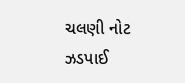ચલણી નોટ ઝડપાઈ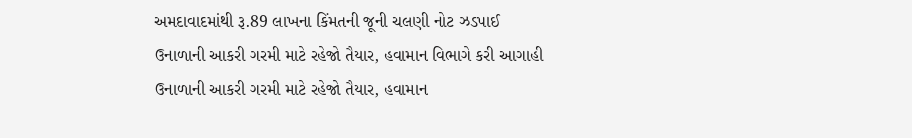અમદાવાદમાંથી રૂ.89 લાખના કિંમતની જૂની ચલણી નોટ ઝડપાઈ
ઉનાળાની આકરી ગરમી માટે રહેજો તૈયાર, હવામાન વિભાગે કરી આગાહી
ઉનાળાની આકરી ગરમી માટે રહેજો તૈયાર, હવામાન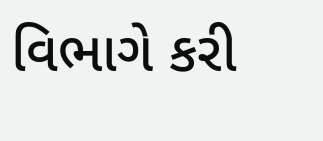વિભાગે કરી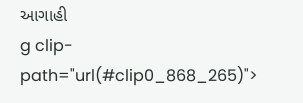આગાહી
g clip-path="url(#clip0_868_265)">